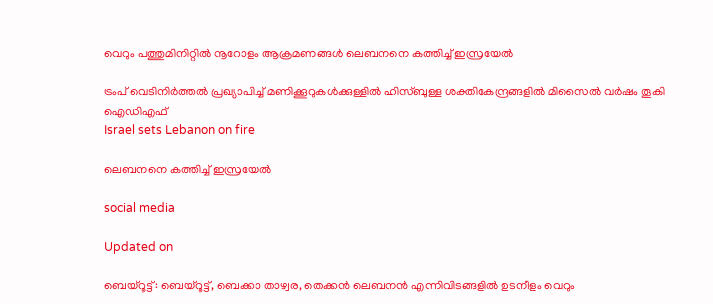വെറും പത്തുമിനിറ്റിൽ നൂറോളം ആക്രമണങ്ങൾ ലെബനനെ കത്തിച്ച് ഇസ്രയേൽ

ട്രംപ് വെടിനിർത്തൽ പ്രഖ്യാപിച്ച് മണിക്കൂറുകൾക്കുള്ളിൽ ഹിസ്ബുള്ള ശക്തികേന്ദ്രങ്ങളിൽ മിസൈൽ വർഷം തൂകി ഐഡിഎഫ്
Israel sets Lebanon on fire

ലെബനനെ കത്തിച്ച് ഇസ്രയേൽ

social media

Updated on

ബെയ്റൂട്ട്: ബെയ്റൂട്ട്, ബെക്കാ താഴ്വര, തെക്കൻ ലെബനൻ എന്നിവിടങ്ങളിൽ ഉടനീളം വെറും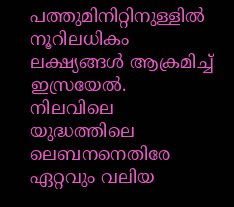പത്തുമിനിറ്റിനുള്ളിൽ നൂറിലധികം ലക്ഷ്യങ്ങൾ ആക്രമിച്ച് ഇസ്രയേൽ. നിലവിലെ യുദ്ധത്തിലെ ലെബനനെതിരേ ഏറ്റവും വലിയ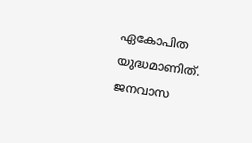ഏകോപിത യുദ്ധമാണിത്. ജനവാസ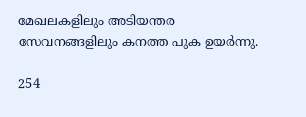മേഖലകളിലും അടിയന്തര സേവനങ്ങളിലും കനത്ത പുക ഉയർന്നു.

254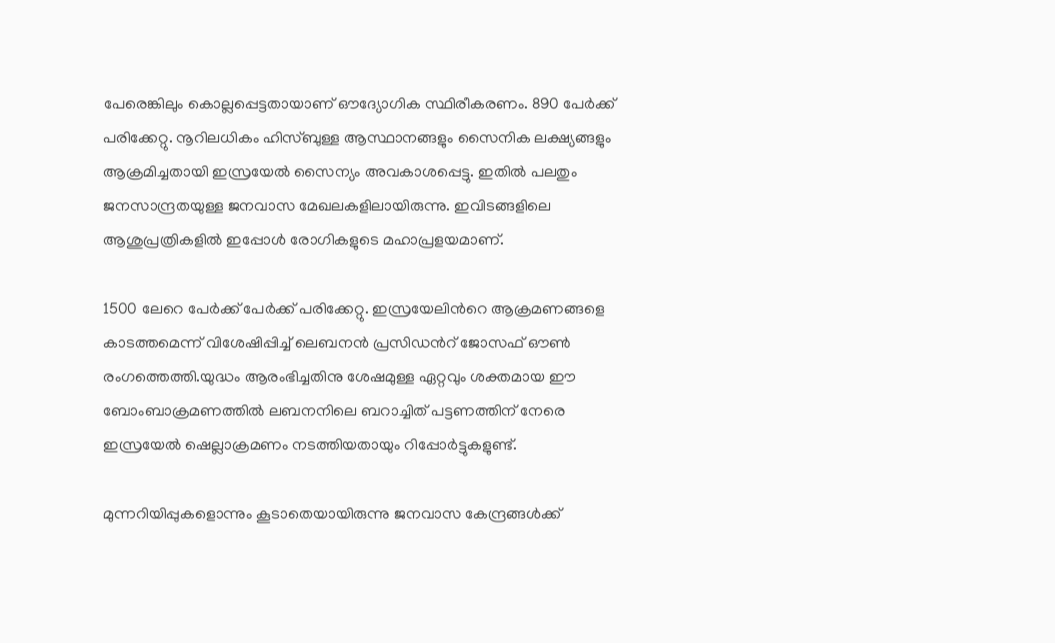പേരെങ്കിലും കൊല്ലപ്പെട്ടതായാണ് ഔദ്യോഗിക സ്ഥിരീകരണം. 890 പേർക്ക് പരിക്കേറ്റു. നൂറിലധികം ഹിസ്ബുള്ള ആസ്ഥാനങ്ങളും സൈനിക ലക്ഷ്യങ്ങളും ആക്രമിച്ചതായി ഇസ്രയേൽ സൈന്യം അവകാശപ്പെട്ടു. ഇതിൽ പലതും ജനസാന്ദ്രതയുള്ള ജനവാസ മേഖലകളിലായിരുന്നു. ഇവിടങ്ങളിലെ ആശുപ്രത്രികളിൽ ഇപ്പോൾ രോഗികളുടെ മഹാപ്രളയമാണ്.

1500 ലേറെ പേര്‍ക്ക് പേര്‍ക്ക് പരിക്കേറ്റു. ഇസ്രയേലിന്‍റെ ആക്രമണങ്ങളെ കാടത്തമെന്ന് വിശേഷിപ്പിച്ച് ലെബനൻ പ്രസിഡന്‍റ് ജോസഫ് ഔൺ രംഗത്തെത്തി.യുദ്ധം ആരംഭിച്ചതിനു ശേഷമുള്ള ഏറ്റവും ശക്തമായ ഈ ബോംബാക്രമണത്തിൽ ലബനനിലെ ബറാച്ചിത് പട്ടണത്തിന് നേരെ ഇസ്രയേല്‍ ഷെല്ലാക്രമണം നടത്തിയതായും റിപ്പോര്‍ട്ടുകളുണ്ട്.

മുന്നറിയിപ്പുകളൊന്നും കൂടാതെയായിരുന്നു ജനവാസ കേന്ദ്രങ്ങള്‍ക്ക്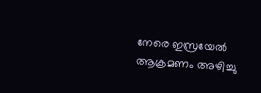നേരെ ഇസ്രയേല്‍ ആക്രമണം അഴിച്ചു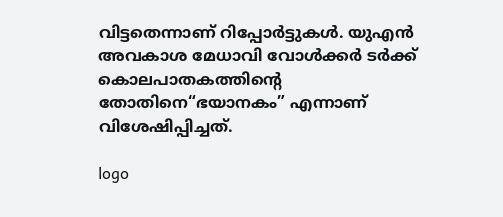വിട്ടതെന്നാണ് റിപ്പോര്‍ട്ടുകള്‍. യുഎൻ അവകാശ മേധാവി വോൾക്കർ ടർക്ക് കൊലപാതകത്തിന്‍റെ തോതിനെ“ഭയാനകം” എന്നാണ് വിശേഷിപ്പിച്ചത്.

logo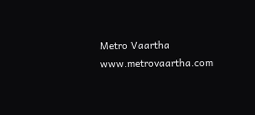Metro Vaartha
www.metrovaartha.com